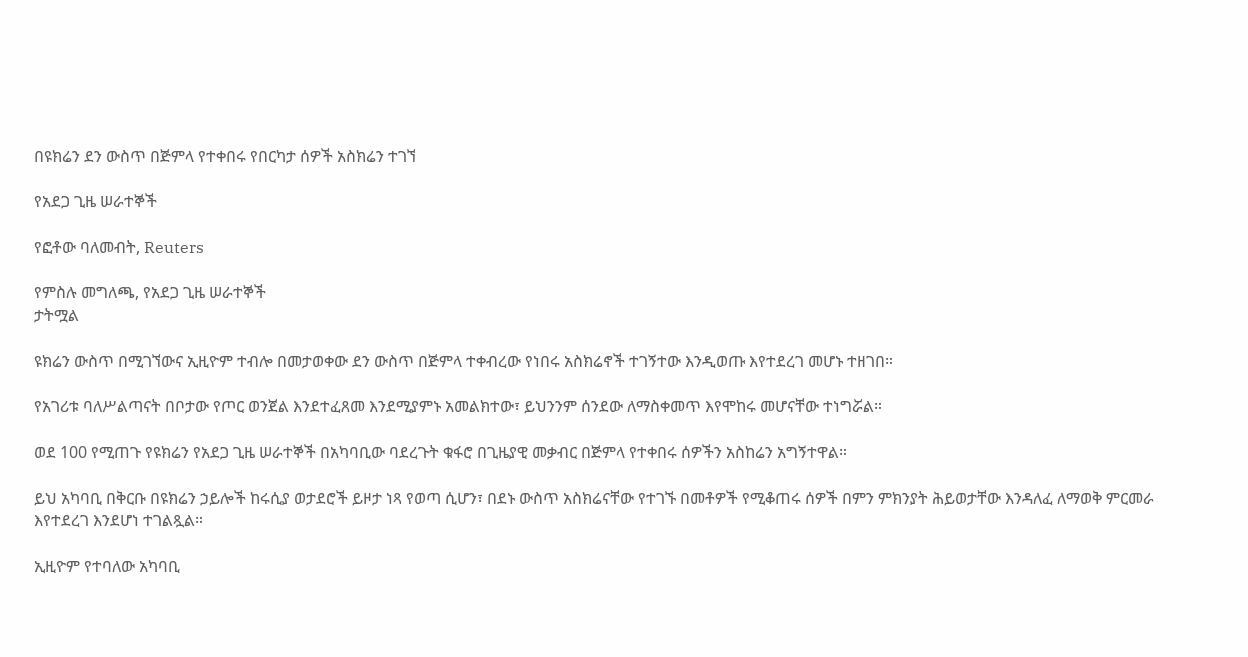በዩክሬን ደን ውስጥ በጅምላ የተቀበሩ የበርካታ ሰዎች አስክሬን ተገኘ

የአደጋ ጊዜ ሠራተኞች

የፎቶው ባለመብት, Reuters

የምስሉ መግለጫ, የአደጋ ጊዜ ሠራተኞች
ታትሟል

ዩክሬን ውስጥ በሚገኘውና ኢዚዮም ተብሎ በመታወቀው ደን ውስጥ በጅምላ ተቀብረው የነበሩ አስክሬኖች ተገኝተው እንዲወጡ እየተደረገ መሆኑ ተዘገበ።

የአገሪቱ ባለሥልጣናት በቦታው የጦር ወንጀል እንደተፈጸመ እንደሚያምኑ አመልክተው፣ ይህንንም ሰንደው ለማስቀመጥ እየሞከሩ መሆናቸው ተነግሯል።

ወደ 100 የሚጠጉ የዩክሬን የአደጋ ጊዜ ሠራተኞች በአካባቢው ባደረጉት ቁፋሮ በጊዜያዊ መቃብር በጅምላ የተቀበሩ ሰዎችን አስከሬን አግኝተዋል።

ይህ አካባቢ በቅርቡ በዩክሬን ኃይሎች ከሩሲያ ወታደሮች ይዞታ ነጻ የወጣ ሲሆን፣ በደኑ ውስጥ አስክሬናቸው የተገኙ በመቶዎች የሚቆጠሩ ሰዎች በምን ምክንያት ሕይወታቸው እንዳለፈ ለማወቅ ምርመራ እየተደረገ እንደሆነ ተገልጿል።

ኢዚዮም የተባለው አካባቢ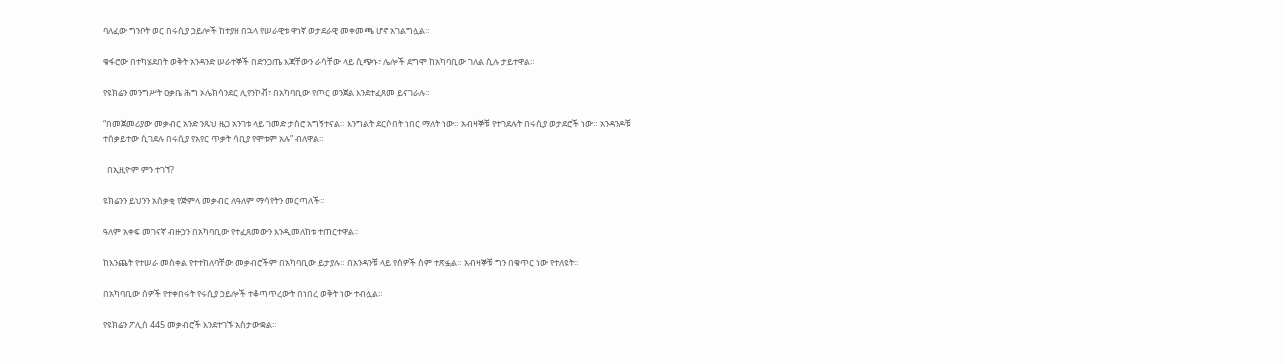ባለፈው ግንቦት ወር በሩሲያ ኃይሎች ከተያዘ በኋላ የሠራዊቱ ዋነኛ ወታደራዊ መቀመጫ ሆኖ አገልግሏል።

ቁፋሮው በተካሄደበት ወቅት አንዳንድ ሠራተኞች በድንጋጤ እጃቸውን ራሳቸው ላይ ሲጭኑ፣ ሌሎች ደግሞ ከአካባቢው ገለል ሲሉ ታይተዋል።

የዩክሬን መንግሥት ዐቃቤ ሕግ ኦሌክሳንደር ሊየንኮቭ፣ በአካባቢው የጦር ወንጀል እንደተፈጸመ ይናገራሉ።

“በመጀመሪያው መቃብር አንድ ንጹህ ዜጋ አንገቱ ላይ ገመድ ታስሮ አግኝተናል። እንግልት ደርሶበት ነበር ማለት ነው። አብዛኞቹ የተገደሉት በሩሲያ ወታደሮች ነው። አንዳንዶቹ ተሰቃይተው ሲገደሉ በሩሲያ የአየር ጥቃት ሳቢያ የሞቱም አሉ” ብለዋል።

  በኢዚዮም ምን ተገኘ?

ዩክሬንን ይህንን አሰቃቂ የጅምላ መቃብር ለዓለም ማሳየትን መርጣለች።

ዓለም አቀፍ መገናኛ ብዙኃን በአካባቢው የተፈጸመውን እንዲመለከቱ ተጠርተዋል።

ከእንጨት የተሠራ መስቀል የተተከለባቸው መቃብሮችም በአካባቢው ይታያሉ። በአንዳንቹ ላይ የሰዎች ስም ተጽፏል። አብዛኞቹ ግን በቁጥር ነው የተለዩት።

በአካባቢው ሰዎች የተቀበሩት የሩሲያ ኃይሎች ተቆጣጥረውት በነበረ ወቅት ነው ተብሏል።

የዩክሬን ፖሊስ 445 መቃብሮች እንደተገኙ አስታውቋል።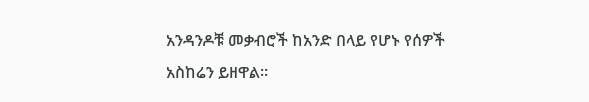አንዳንዶቹ መቃብሮች ከአንድ በላይ የሆኑ የሰዎች አስከሬን ይዘዋል።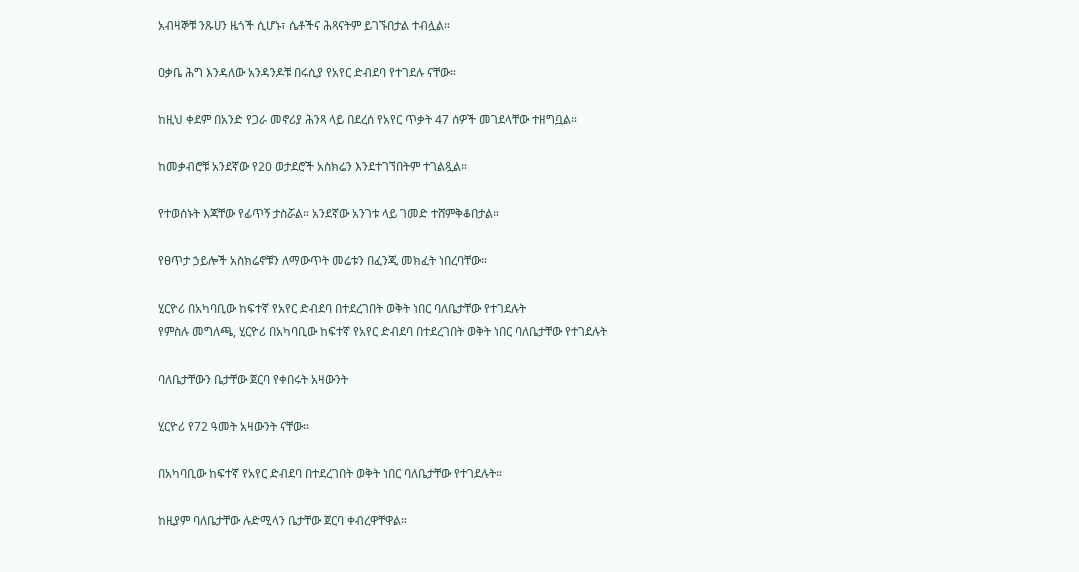አብዛኞቹ ንጹሀን ዜጎች ሲሆኑ፣ ሴቶችና ሕጻናትም ይገኙበታል ተብሏል።

ዐቃቤ ሕግ እንዳለው አንዳንዶቹ በሩሲያ የአየር ድብደባ የተገደሉ ናቸው።

ከዚህ ቀደም በአንድ የጋራ መኖሪያ ሕንጻ ላይ በደረሰ የአየር ጥቃት 47 ሰዎች መገደላቸው ተዘግቧል።

ከመቃብሮቹ አንደኛው የ20 ወታደሮች አስክሬን እንደተገኘበትም ተገልጿል።

የተወሰኑት እጃቸው የፊጥኝ ታስሯል። አንደኛው አንገቱ ላይ ገመድ ተሸምቅቆበታል።

የፀጥታ ኃይሎች አስክሬኖቹን ለማውጥት መሬቱን በፈንጂ መክፈት ነበረባቸው።

ሂርዮሪ በአካባቢው ከፍተኛ የአየር ድብደባ በተደረገበት ወቅት ነበር ባለቤታቸው የተገደሉት
የምስሉ መግለጫ, ሂርዮሪ በአካባቢው ከፍተኛ የአየር ድብደባ በተደረገበት ወቅት ነበር ባለቤታቸው የተገደሉት

ባለቤታቸውን ቤታቸው ጀርባ የቀበሩት አዛውንት

ሂርዮሪ የ72 ዓመት አዛውንት ናቸው።

በአካባቢው ከፍተኛ የአየር ድብደባ በተደረገበት ወቅት ነበር ባለቤታቸው የተገደሉት።

ከዚያም ባለቤታቸው ሉድሚላን ቤታቸው ጀርባ ቀብረዋቸዋል።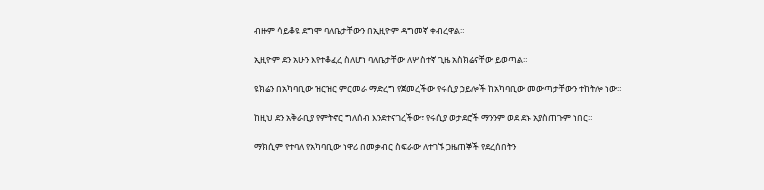ብዙም ሳይቆዩ ደግሞ ባለቤታቸውን በኢዚዮም ዳግመኛ ቀብረዋል።

ኢዚዮም ደን አሁን እየተቆፈረ ስለሆነ ባለቤታቸው ለሦስተኛ ጊዜ አስክሬናቸው ይወጣል።

ዩክሬን በአካባቢው ዝርዝር ምርመራ ማድረግ የጀመረችው የሩሲያ ኃይሎች ከአካባቢው መውጣታቸውን ተከትሎ ነው።

ከዚህ ደን አቅራቢያ የምትኖር ግለሰብ እንደተናገረችው፣ የሩሲያ ወታደሮች ማንንም ወደ ደኑ አያስጠጉም ነበር።

ማክሲም የተባለ የአካባቢው ነዋሪ በመቃብር ስፍራው ለተገኙ ጋዜጠኞች የደረሰበትን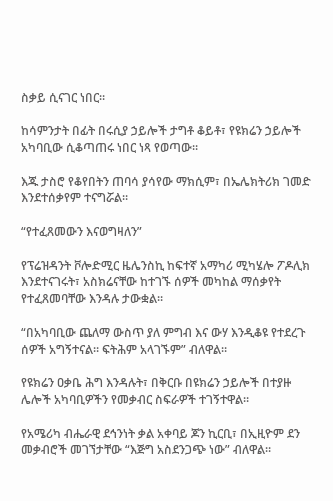ስቃይ ሲናገር ነበር።

ከሳምንታት በፊት በሩሲያ ኃይሎች ታግቶ ቆይቶ፣ የዩክሬን ኃይሎች አካባቢው ሲቆጣጠሩ ነበር ነጻ የወጣው።

እጁ ታስሮ የቆየበትን ጠባሳ ያሳየው ማክሲም፣ በኤሌክትሪክ ገመድ እንደተሰቃየም ተናግሯል።

“የተፈጸመውን እናወግዛለን”

የፕሬዝዳንት ቮሎድሚር ዜሌንስኪ ከፍተኛ አማካሪ ሚካሄሎ ፖዶሊክ እንደተናገሩት፣ አስክሬናቸው ከተገኙ ሰዎች መካከል ማሰቃየት የተፈጸመባቸው እንዳሉ ታውቋል።

“በአካባቢው ጨለማ ውስጥ ያለ ምግብ እና ውሃ እንዲቆዩ የተደረጉ ሰዎች አግኝተናል። ፍትሕም አላገኙም” ብለዋል።

የዩክሬን ዐቃቤ ሕግ እንዳሉት፣ በቅርቡ በዩክሬን ኃይሎች በተያዙ ሌሎች አካባቢዎችን የመቃብር ስፍራዎች ተገኝተዋል።

የአሜሪካ ብሔራዊ ደኅንነት ቃል አቀባይ ጆን ኪርቢ፣ በኢዚዮም ደን መቃብሮች መገኘታቸው “እጅግ አስደንጋጭ ነው” ብለዋል።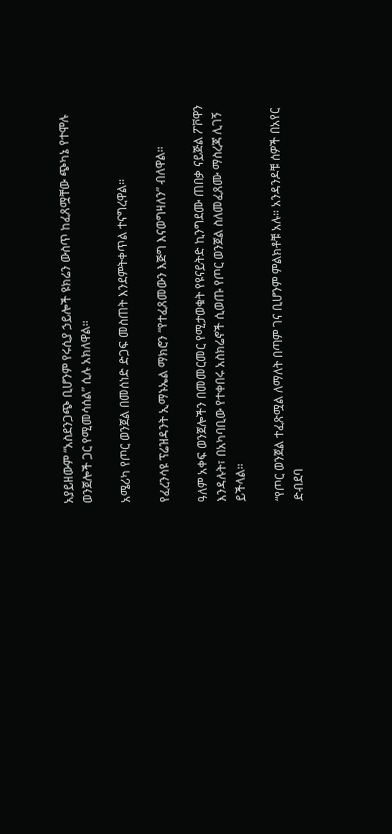አያይዘውም “አስደንጋጭ ቢሆንም የሩሲያ ኃይሎች ዩክሬን ውስጥ ከፈጸሟቸው ጭካኔ የተሞሉ ወንጀሎች ጋር የሚመሳሰል” ሲሉ አክለዋል።

አሜሪካ የጦር ወንጀል በመሰነድ ድጋፍ መስጠት እንደምትቀጥል ተናግረዋል።

የፈረንሳዩ ፕሬዝዳንት ኢማኑኤል ማክሮን “የተፈጸመውን እጅግ እናወግዛለን” ብለዋል።

ዓለም አቀፍ ወንጀሎችን በመመርመር የሚታወቁት የዩናይትድ ኪንግደሙ ጠበቃ ናይጅል ፖቮዋን እንዳሉት፣ በአካባቢው የተቀበሩ አስክሬኖች ሲወጡ የጦር ወንጀል ስለመፈጸሙ ማስረጃ ሊገኝ ይችላል።

“የጦር ወንጀል ተፈጽሟል ለማለት በጣም ገና ቢሆንም ምልክቶቹ አሉ። አንዳንዶቹ ሰዎች በአየር ድብደባ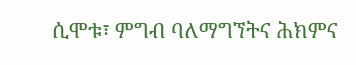ሲሞቱ፣ ምግብ ባለማግኘትና ሕክምና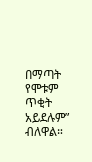በማጣት የሞቱም ጥቂት አይደሉም” ብለዋል።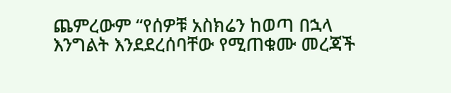ጨምረውም “የሰዎቹ አስክሬን ከወጣ በኋላ እንግልት እንደደረሰባቸው የሚጠቁሙ መረጃች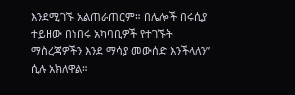እንደሚገኙ አልጠራጠርም። በሌሎች በሩሲያ ተይዘው በነበሩ አካባቢዎች የተገኙት ማስረጃዎችን እንደ ማሳያ መውሰድ እንችላለን” ሲሉ አክለዋል።